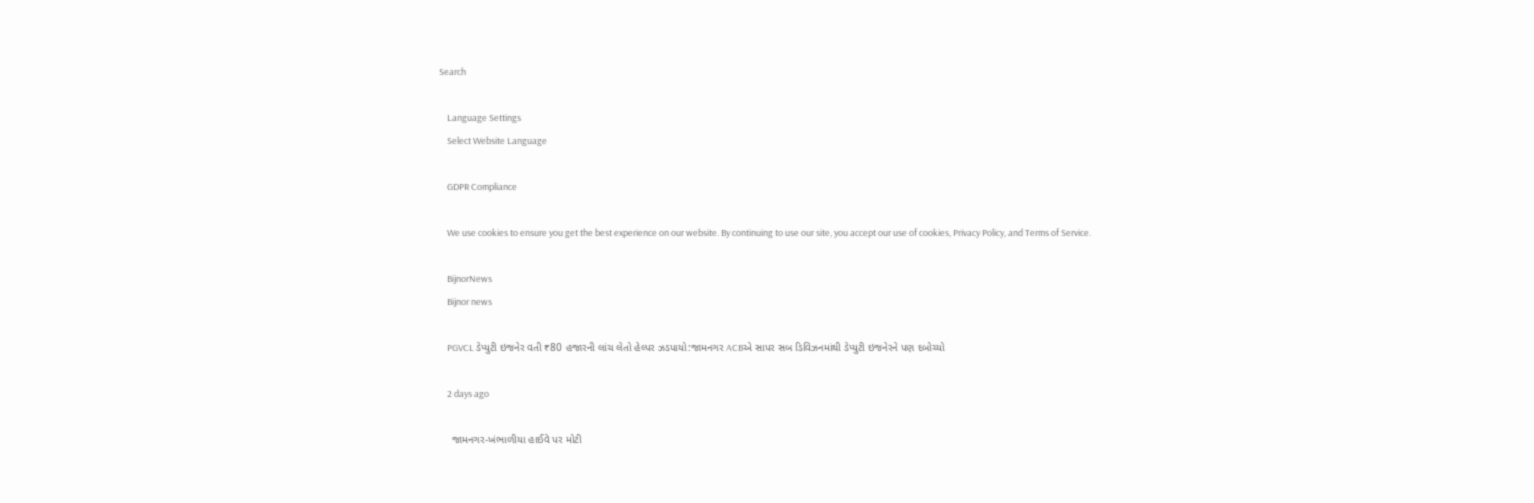Search

    Language Settings
    Select Website Language

    GDPR Compliance

    We use cookies to ensure you get the best experience on our website. By continuing to use our site, you accept our use of cookies, Privacy Policy, and Terms of Service.

    BijnorNews
    Bijnor news

    PGVCL ડેપ્યુટી ઇજનેર વતી ₹80 હજારની લાંચ લેતો હેલ્પર ઝડપાયો:જામનગર ACBએ સાપર સબ ડિવિઝનમાંથી ડેપ્યુટી ઇજનેરને પણ દબોચ્યો

    2 days ago

    જામનગર-ખંભાળીયા હાઈવે પર મોટી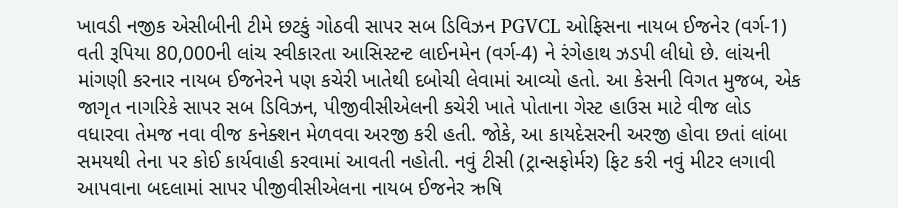ખાવડી નજીક એસીબીની ટીમે છટકું ગોઠવી સાપર સબ ડિવિઝન PGVCL ઓફિસના નાયબ ઈજનેર (વર્ગ-1) વતી રૂપિયા 80,000ની લાંચ સ્વીકારતા આસિસ્ટન્ટ લાઈનમેન (વર્ગ-4) ને રંગેહાથ ઝડપી લીધો છે. લાંચની માંગણી કરનાર નાયબ ઈજનેરને પણ કચેરી ખાતેથી દબોચી લેવામાં આવ્યો હતો. આ કેસની વિગત મુજબ, એક જાગૃત નાગરિકે સાપર સબ ડિવિઝન, પીજીવીસીએલની કચેરી ખાતે પોતાના ગેસ્ટ હાઉસ માટે વીજ લોડ વધારવા તેમજ નવા વીજ કનેક્શન મેળવવા અરજી કરી હતી. જોકે, આ કાયદેસરની અરજી હોવા છતાં લાંબા સમયથી તેના પર કોઈ કાર્યવાહી કરવામાં આવતી નહોતી. નવું ટીસી (ટ્રાન્સફોર્મર) ફિટ કરી નવું મીટર લગાવી આપવાના બદલામાં સાપર પીજીવીસીએલના નાયબ ઈજનેર ઋષિ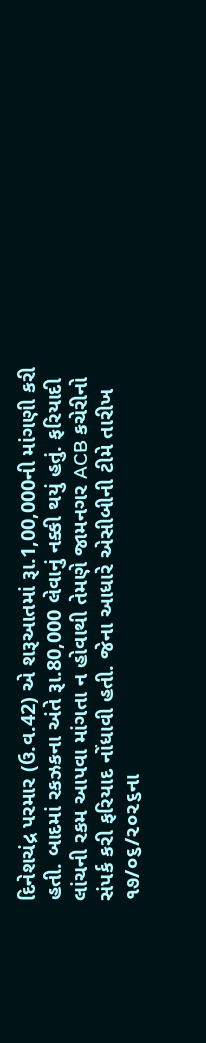દિનેશચંદ્ર પરમાર (ઉ.વ.42) એ શરૂઆતમાં રૂા.1,00,000ની માંગણી કરી હતી. બાદમાં રકઝકના અંતે રૂા.80,000 લેવાનું નક્કી થયું હતું. ફરિયાદી લાંચની રકમ આપવા માંગતા ન હોવાથી તેમણે જામનગર ACB કચેરીનો સંપર્ક કરી ફરિયાદ નોંધાવી હતી. જેના આધારે એસીબીની ટીમે તારીખ ૧૭/૦૬/૨૦૨૬ના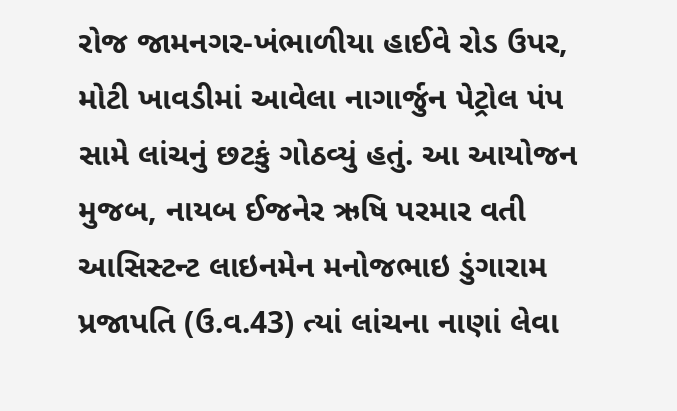રોજ જામનગર-ખંભાળીયા હાઈવે રોડ ઉપર, મોટી ખાવડીમાં આવેલા નાગાર્જુન પેટ્રોલ પંપ સામે લાંચનું છટકું ગોઠવ્યું હતું. આ આયોજન મુજબ, નાયબ ઈજનેર ઋષિ પરમાર વતી આસિસ્ટન્ટ લાઇનમેન મનોજભાઇ ડુંગારામ પ્રજાપતિ (ઉ.વ.43) ત્યાં લાંચના નાણાં લેવા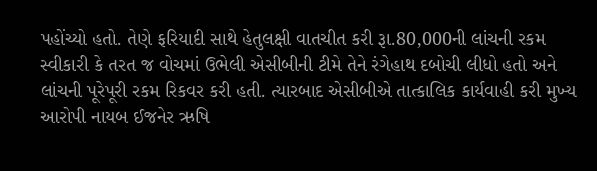પહોંચ્યો હતો. તેણે ફરિયાદી સાથે હેતુલક્ષી વાતચીત કરી રૂા.80,000ની લાંચની રકમ સ્વીકારી કે તરત જ વોચમાં ઉભેલી એસીબીની ટીમે તેને રંગેહાથ દબોચી લીધો હતો અને લાંચની પૂરેપૂરી રકમ રિકવર કરી હતી. ત્યારબાદ એસીબીએ તાત્કાલિક કાર્યવાહી કરી મુખ્ય આરોપી નાયબ ઈજનેર ઋષિ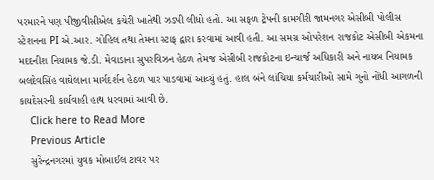પરમારને પણ પીજીવીસીએલ કચેરી ખાતેથી ઝડપી લીધો હતો. આ સફળ ટ્રેપની કામગીરી જામનગર એસીબી પોલીસ સ્ટેશનના PI એ.આર. ગોહિલ તથા તેમના સ્ટાફ દ્વારા કરવામાં આવી હતી. આ સમગ્ર ઓપરેશન રાજકોટ એસીબી એકમના મદદનીશ નિયામક જે.ડી. મેવાડાના સુપરવિઝન હેઠળ તેમજ એસીબી રાજકોટના ઇન્ચાર્જ અધિકારી અને નાયબ નિયામક બલદેવસિંહ વાઘેલાના માર્ગદર્શન હેઠળ પાર પાડવામાં આવ્યું હતું. હાલ બંને લાંચિયા કર્મચારીઓ સામે ગુનો નોંધી આગળની કાયદેસરની કાર્યવાહી હાથ ધરવામાં આવી છે.
    Click here to Read More
    Previous Article
    સુરેન્દ્રનગરમાં યુવક મોબાઈલ ટાવર પર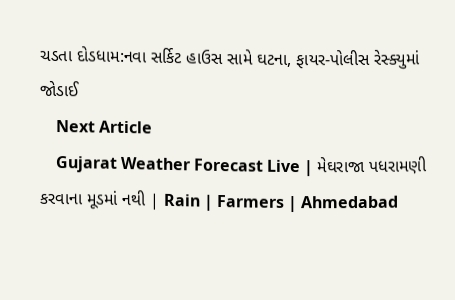ચડતા દોડધામ:નવા સર્કિટ હાઉસ સામે ઘટના, ફાયર-પોલીસ રેસ્ક્યુમાં જોડાઈ
    Next Article
    Gujarat Weather Forecast Live | મેઘરાજા પધરામણી કરવાના મૂડમાં નથી | Rain | Farmers | Ahmedabad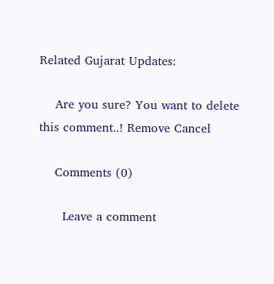Related Gujarat Updates:

    Are you sure? You want to delete this comment..! Remove Cancel

    Comments (0)

      Leave a comment